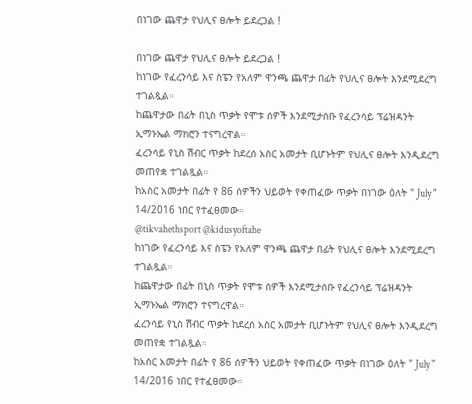በነገው ጨዋታ የህሊና ፀሎት ይደረጋል !

በነገው ጨዋታ የህሊና ፀሎት ይደረጋል !
ከነገው የፈረንሳይ እና ስፔን የአለም ዋንጫ ጨዋታ በፊት የህሊና ፀሎት እንደሚደረግ ተገልጿል።
ከጨዋታው በፊት በኒስ ጥቃት የሞቱ ሰዎች እንደሚታሰቡ የፈረንሳይ ፕሬዝዳንት ኢማኑኤል ማክሮን ተናግረዋል።
ፈረንሳይ የኒስ ሽብር ጥቃት ከደረሰ አስር አመታት ቢሆኑትም የህሊና ፀሎት እንዲደረግ መጠየቋ ተገልጿል።
ከአስር አመታት በፊት የ 86 ሰዎችን ህይወት የቀጠፈው ጥቃት በነገው ዕለት " July " 14/2016 ነበር የተፈፀመው።
@tikvahethsport @kidusyoftahe
ከነገው የፈረንሳይ እና ስፔን የአለም ዋንጫ ጨዋታ በፊት የህሊና ፀሎት እንደሚደረግ ተገልጿል።
ከጨዋታው በፊት በኒስ ጥቃት የሞቱ ሰዎች እንደሚታሰቡ የፈረንሳይ ፕሬዝዳንት ኢማኑኤል ማክሮን ተናግረዋል።
ፈረንሳይ የኒስ ሽብር ጥቃት ከደረሰ አስር አመታት ቢሆኑትም የህሊና ፀሎት እንዲደረግ መጠየቋ ተገልጿል።
ከአስር አመታት በፊት የ 86 ሰዎችን ህይወት የቀጠፈው ጥቃት በነገው ዕለት " July " 14/2016 ነበር የተፈፀመው።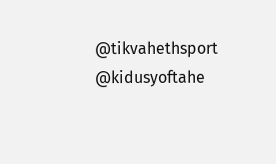@tikvahethsport @kidusyoftahe